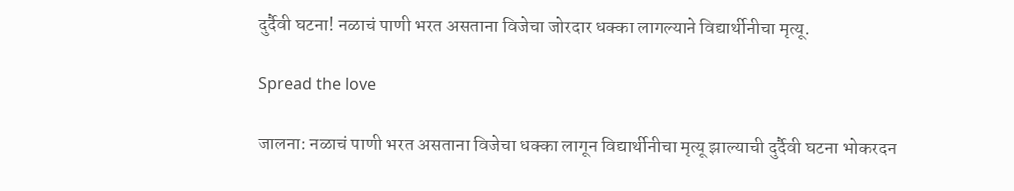दुर्दैवी घटना! नळाचं पाणी भरत असताना विजेचा जोरदार धक्का लागल्याने विद्यार्थीनीचा मृत्यू.

Spread the love

जालना: नळाचं पाणी भरत असताना विजेचा धक्का लागून विद्यार्थीनीचा मृत्यू झाल्याची दुर्दैवी घटना भोकरदन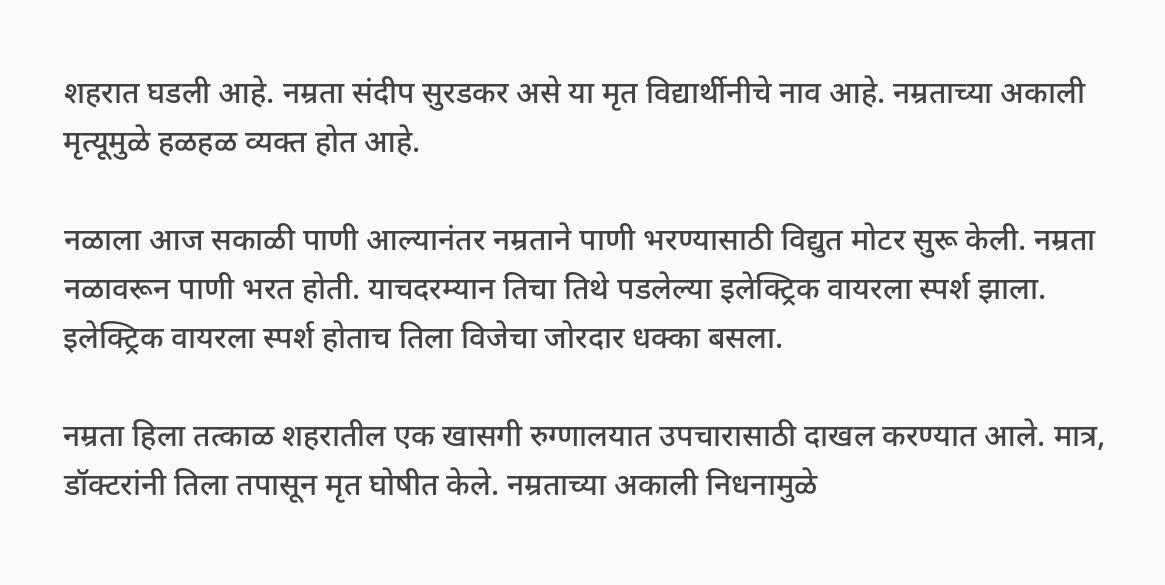शहरात घडली आहे. नम्रता संदीप सुरडकर असे या मृत विद्यार्थीनीचे नाव आहे. नम्रताच्या अकाली मृत्यूमुळे हळहळ व्यक्त होत आहे.

नळाला आज सकाळी पाणी आल्यानंतर नम्रताने पाणी भरण्यासाठी विद्युत मोटर सुरू केली. नम्रता नळावरून पाणी भरत होती. याचदरम्यान तिचा तिथे पडलेल्या इलेक्ट्रिक वायरला स्पर्श झाला. इलेक्ट्रिक वायरला स्पर्श होताच तिला विजेचा जोरदार धक्का बसला.

नम्रता हिला तत्काळ शहरातील एक खासगी रुग्णालयात उपचारासाठी दाखल करण्यात आले. मात्र, डॉक्टरांनी तिला तपासून मृत घोषीत केले. नम्रताच्या अकाली निधनामुळे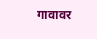गावावर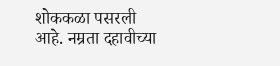शोककळा पसरली आहे. नम्रता दहावीच्या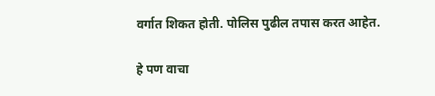वर्गात शिकत होती. पोलिस पुढील तपास करत आहेत.

हे पण वाचा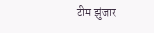टीम झुंजार